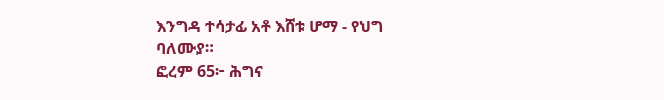እንግዳ ተሳታፊ አቶ እሸቱ ሆማ - የህግ ባለሙያ።
ፎረም 65፦ ሕግና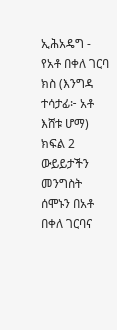ኢሕአዴግ - የአቶ በቀለ ገርባ ክስ (እንግዳ ተሳታፊ፦ አቶ እሸቱ ሆማ) ክፍል 2
ውይይታችን መንግስት ሰሞኑን በአቶ በቀለ ገርባና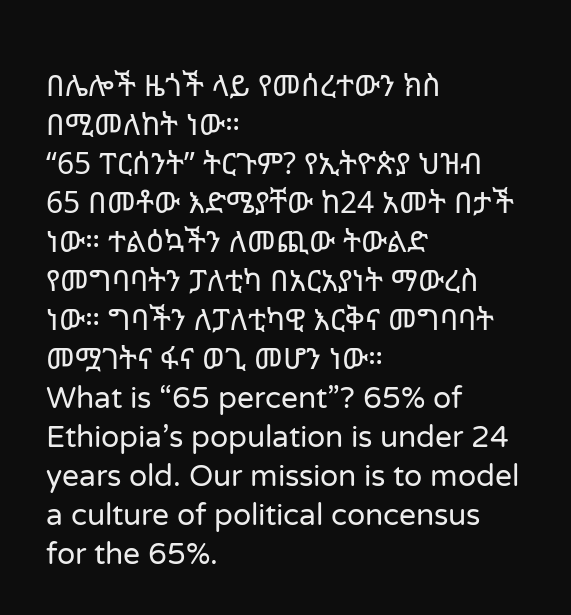በሌሎች ዜጎች ላይ የመሰረተውን ክስ በሚመለከት ነው።
“65 ፐርሰንት” ትርጉም? የኢትዮጵያ ህዝብ 65 በመቶው እድሜያቸው ከ24 አመት በታች ነው። ተልዕኳችን ለመጪው ትውልድ የመግባባትን ፓለቲካ በአርአያነት ማውረስ ነው። ግባችን ለፓለቲካዊ እርቅና መግባባት መሟገትና ፋና ወጊ መሆን ነው።
What is “65 percent”? 65% of Ethiopia’s population is under 24 years old. Our mission is to model a culture of political concensus for the 65%.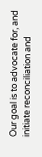Our goal is to advocate for, and initiate reconciliation and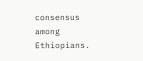consensus among Ethiopians.